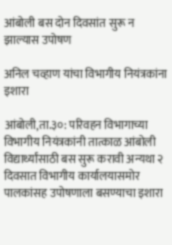आंबोली बस दोन दिवसांत सुरू न झाल्यास उपोषण

अनिल चव्हाण यांचा विभागीय नियंत्रकांना इशारा

आंबोली,ता.३०: परिवहन विभागाच्या विभागीय नियंत्रकांनी तात्काळ आंबोली विद्यार्थ्यांसाठी बस सुरू करावी अन्यथा २ दिवसात विभागीय कार्यालयासमोर पालकांसह उपोषणाला बसण्याचा इशारा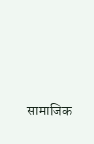सामाजिक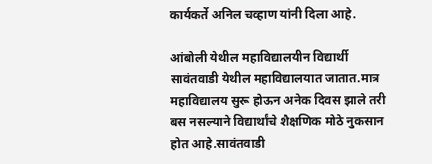कार्यकर्ते अनिल चव्हाण यांनी दिला आहे.

आंबोली येथील महाविद्यालयीन विद्यार्थी सावंतवाडी येथील महाविद्यालयात जातात.मात्र महाविद्यालय सुरू होऊन अनेक दिवस झाले तरी बस नसल्याने विद्यार्थांचे शैक्षणिक मोठे नुकसान होत आहे.सावंतवाडी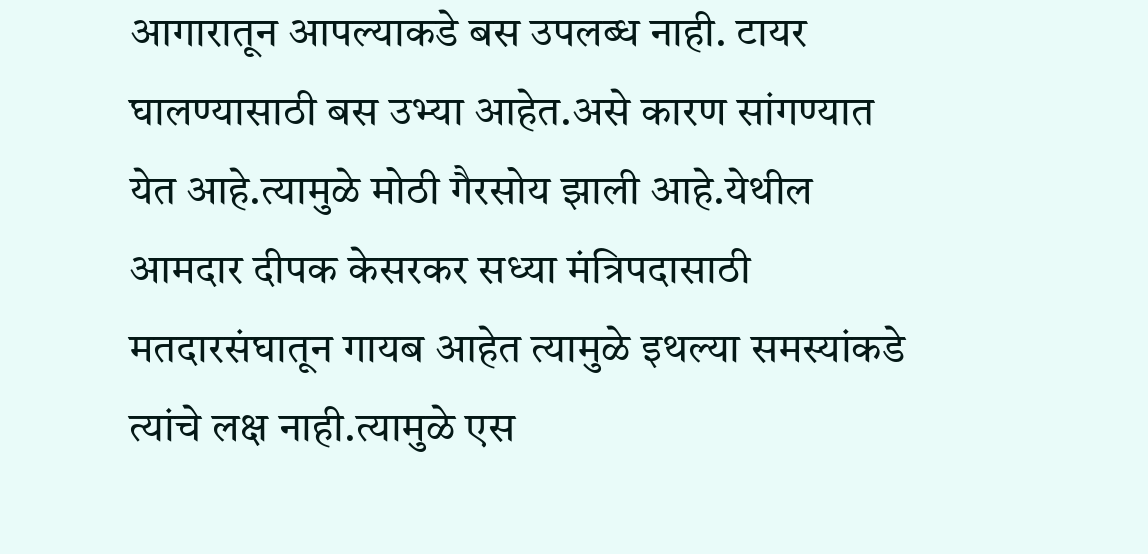आगारातून आपल्याकडे बस उपलब्ध नाही. टायर घालण्यासाठी बस उभ्या आहेत.असे कारण सांगण्यात येत आहे.त्यामुळे मोठी गैरसोय झाली आहे.येथील आमदार दीपक केसरकर सध्या मंत्रिपदासाठी मतदारसंघातून गायब आहेत त्यामुळे इथल्या समस्यांकडे त्यांचे लक्ष नाही.त्यामुळे एस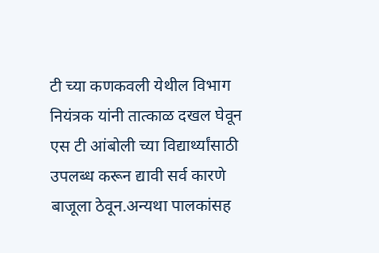टी च्या कणकवली येथील विभाग नियंत्रक यांनी तात्काळ दखल घेवून एस टी आंबोली च्या विद्यार्थ्यांसाठी उपलब्ध करून द्यावी सर्व कारणे बाजूला ठेवून.अन्यथा पालकांसह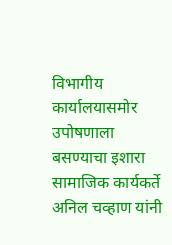विभागीय कार्यालयासमोर उपोषणाला बसण्याचा इशारा सामाजिक कार्यकर्ते अनिल चव्हाण यांनी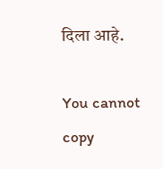दिला आहे.

You cannot copy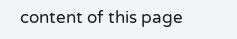content of this page